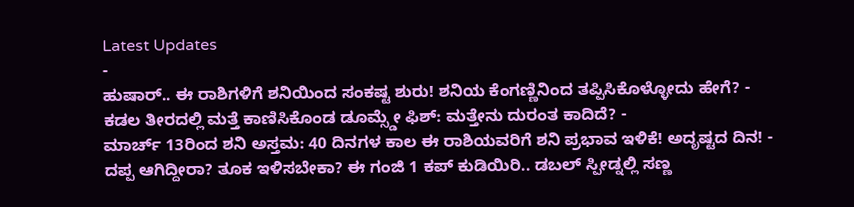Latest Updates
-
ಹುಷಾರ್.. ಈ ರಾಶಿಗಳಿಗೆ ಶನಿಯಿಂದ ಸಂಕಷ್ಟ ಶುರು! ಶನಿಯ ಕೆಂಗಣ್ಣಿನಿಂದ ತಪ್ಪಿಸಿಕೊಳ್ಳೋದು ಹೇಗೆ? -
ಕಡಲ ತೀರದಲ್ಲಿ ಮತ್ತೆ ಕಾಣಿಸಿಕೊಂಡ ಡೂಮ್ಸ್ಡೇ ಫಿಶ್: ಮತ್ತೇನು ದುರಂತ ಕಾದಿದೆ? -
ಮಾರ್ಚ್ 13ರಿಂದ ಶನಿ ಅಸ್ತಮ: 40 ದಿನಗಳ ಕಾಲ ಈ ರಾಶಿಯವರಿಗೆ ಶನಿ ಪ್ರಭಾವ ಇಳಿಕೆ! ಅದೃಷ್ಟದ ದಿನ! -
ದಪ್ಪ ಆಗಿದ್ದೀರಾ? ತೂಕ ಇಳಿಸಬೇಕಾ? ಈ ಗಂಜಿ 1 ಕಪ್ ಕುಡಿಯಿರಿ.. ಡಬಲ್ ಸ್ಪೀಡ್ನಲ್ಲಿ ಸಣ್ಣ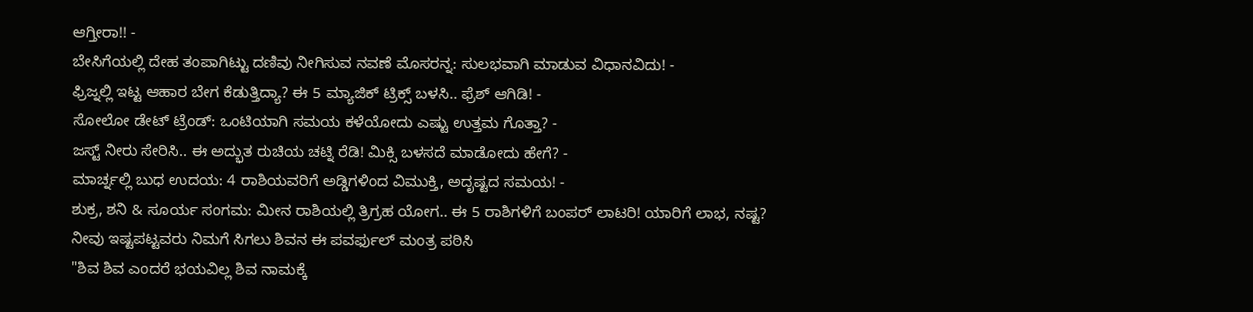ಆಗ್ತೀರಾ!! -
ಬೇಸಿಗೆಯಲ್ಲಿ ದೇಹ ತಂಪಾಗಿಟ್ಟು ದಣಿವು ನೀಗಿಸುವ ನವಣೆ ಮೊಸರನ್ನ: ಸುಲಭವಾಗಿ ಮಾಡುವ ವಿಧಾನವಿದು! -
ಫ್ರಿಜ್ನಲ್ಲಿ ಇಟ್ಟ ಆಹಾರ ಬೇಗ ಕೆಡುತ್ತಿದ್ಯಾ? ಈ 5 ಮ್ಯಾಜಿಕ್ ಟ್ರಿಕ್ಸ್ ಬಳಸಿ.. ಫ್ರೆಶ್ ಆಗಿಡಿ! -
ಸೋಲೋ ಡೇಟ್ ಟ್ರೆಂಡ್: ಒಂಟಿಯಾಗಿ ಸಮಯ ಕಳೆಯೋದು ಎಷ್ಟು ಉತ್ತಮ ಗೊತ್ತಾ? -
ಜಸ್ಟ್ ನೀರು ಸೇರಿಸಿ.. ಈ ಅದ್ಭುತ ರುಚಿಯ ಚಟ್ನಿ ರೆಡಿ! ಮಿಕ್ಸಿ ಬಳಸದೆ ಮಾಡೋದು ಹೇಗೆ? -
ಮಾರ್ಚ್ನಲ್ಲಿ ಬುಧ ಉದಯ: 4 ರಾಶಿಯವರಿಗೆ ಅಡ್ಡಿಗಳಿಂದ ವಿಮುಕ್ತಿ, ಅದೃಷ್ಟದ ಸಮಯ! -
ಶುಕ್ರ, ಶನಿ & ಸೂರ್ಯ ಸಂಗಮ: ಮೀನ ರಾಶಿಯಲ್ಲಿ ತ್ರಿಗ್ರಹ ಯೋಗ.. ಈ 5 ರಾಶಿಗಳಿಗೆ ಬಂಪರ್ ಲಾಟರಿ! ಯಾರಿಗೆ ಲಾಭ, ನಷ್ಟ?
ನೀವು ಇಷ್ಟಪಟ್ಟವರು ನಿಮಗೆ ಸಿಗಲು ಶಿವನ ಈ ಪವರ್ಫುಲ್ ಮಂತ್ರ ಪಠಿಸಿ
"ಶಿವ ಶಿವ ಎಂದರೆ ಭಯವಿಲ್ಲ ಶಿವ ನಾಮಕ್ಕೆ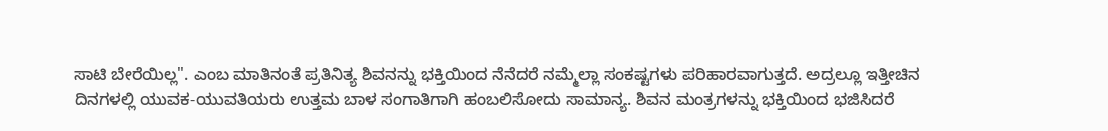ಸಾಟಿ ಬೇರೆಯಿಲ್ಲ". ಎಂಬ ಮಾತಿನಂತೆ ಪ್ರತಿನಿತ್ಯ ಶಿವನನ್ನು ಭಕ್ತಿಯಿಂದ ನೆನೆದರೆ ನಮ್ಮೆಲ್ಲಾ ಸಂಕಷ್ಟಗಳು ಪರಿಹಾರವಾಗುತ್ತದೆ. ಅದ್ರಲ್ಲೂ ಇತ್ತೀಚಿನ ದಿನಗಳಲ್ಲಿ ಯುವಕ-ಯುವತಿಯರು ಉತ್ತಮ ಬಾಳ ಸಂಗಾತಿಗಾಗಿ ಹಂಬಲಿಸೋದು ಸಾಮಾನ್ಯ. ಶಿವನ ಮಂತ್ರಗಳನ್ನು ಭಕ್ತಿಯಿಂದ ಭಜಿಸಿದರೆ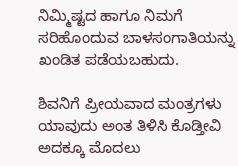ನಿಮ್ಮಿಷ್ಟದ ಹಾಗೂ ನಿಮಗೆ ಸರಿಹೊಂದುವ ಬಾಳಸಂಗಾತಿಯನ್ನು ಖಂಡಿತ ಪಡೆಯಬಹುದು.

ಶಿವನಿಗೆ ಪ್ರೀಯವಾದ ಮಂತ್ರಗಳು ಯಾವುದು ಅಂತ ತಿಳಿಸಿ ಕೊಡ್ತೀವಿ ಅದಕ್ಕೂ ಮೊದಲು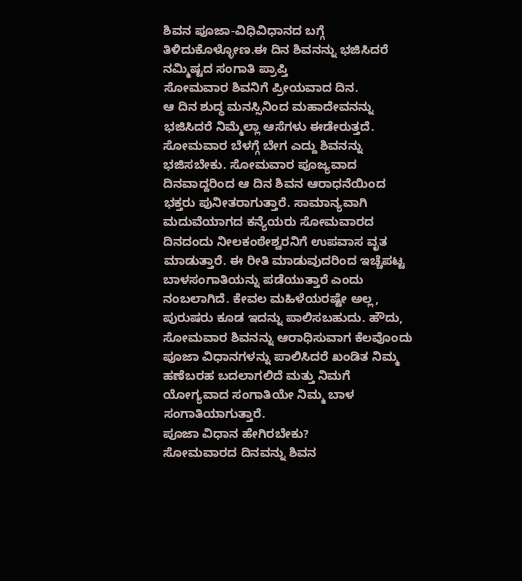ಶಿವನ ಪೂಜಾ-ವಿಧಿವಿಧಾನದ ಬಗ್ಗೆ ತಿಳಿದುಕೊಳ್ಳೋಣ.ಈ ದಿನ ಶಿವನನ್ನು ಭಜಿಸಿದರೆ ನಮ್ಮಿಷ್ಟದ ಸಂಗಾತಿ ಪ್ರಾಪ್ತಿ
ಸೋಮವಾರ ಶಿವನಿಗೆ ಪ್ರೀಯವಾದ ದಿನ.
ಆ ದಿನ ಶುದ್ಧ ಮನಸ್ಸಿನಿಂದ ಮಹಾದೇವನನ್ನು ಭಜಿಸಿದರೆ ನಿಮ್ಮೆಲ್ಲಾ ಆಸೆಗಳು ಈಡೇರುತ್ತದೆ. ಸೋಮವಾರ ಬೆಳಗ್ಗೆ ಬೇಗ ಎದ್ದು ಶಿವನನ್ನು ಭಜಿಸಬೇಕು. ಸೋಮವಾರ ಪೂಜ್ಯವಾದ ದಿನವಾದ್ದರಿಂದ ಆ ದಿನ ಶಿವನ ಆರಾಧನೆಯಿಂದ ಭಕ್ತರು ಪುನೀತರಾಗುತ್ತಾರೆ. ಸಾಮಾನ್ಯವಾಗಿ ಮದುವೆಯಾಗದ ಕನ್ಯೆಯರು ಸೋಮವಾರದ ದಿನದಂದು ನೀಲಕಂಠೇಶ್ವರನಿಗೆ ಉಪವಾಸ ವೃತ ಮಾಡುತ್ತಾರೆ. ಈ ರೀತಿ ಮಾಡುವುದರಿಂದ ಇಚ್ಚೆಪಟ್ಟ ಬಾಳಸಂಗಾತಿಯನ್ನು ಪಡೆಯುತ್ತಾರೆ ಎಂದು ನಂಬಲಾಗಿದೆ. ಕೇವಲ ಮಹಿಳೆಯರಷ್ಟೇ ಅಲ್ಲ, ಪುರುಷರು ಕೂಡ ಇದನ್ನು ಪಾಲಿಸಬಹುದು. ಹೌದು, ಸೋಮವಾರ ಶಿವನನ್ನು ಆರಾಧಿಸುವಾಗ ಕೆಲವೊಂದು ಪೂಜಾ ವಿಧಾನಗಳನ್ನು ಪಾಲಿಸಿದರೆ ಖಂಡಿತ ನಿಮ್ಮ ಹಣೆಬರಹ ಬದಲಾಗಲಿದೆ ಮತ್ತು ನಿಮಗೆ ಯೋಗ್ಯವಾದ ಸಂಗಾತಿಯೇ ನಿಮ್ಮ ಬಾಳ ಸಂಗಾತಿಯಾಗುತ್ತಾರೆ.
ಪೂಜಾ ವಿಧಾನ ಹೇಗಿರಬೇಕು?
ಸೋಮವಾರದ ದಿನವನ್ನು ಶಿವನ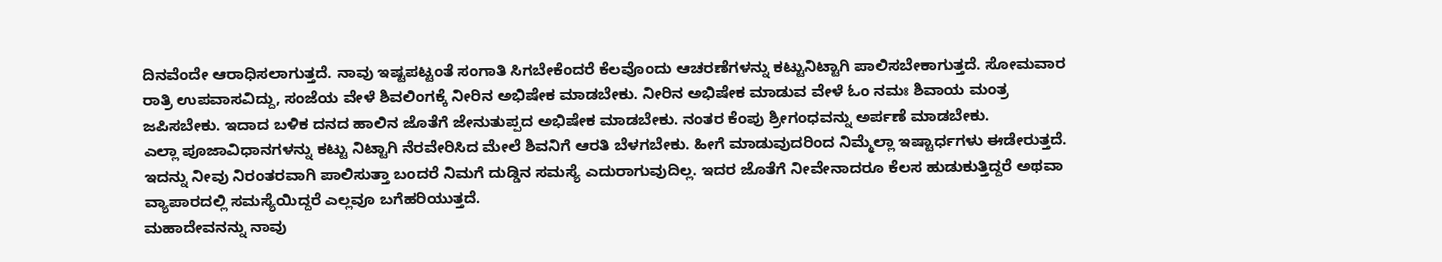ದಿನವೆಂದೇ ಆರಾಧಿಸಲಾಗುತ್ತದೆ. ನಾವು ಇಷ್ಟಪಟ್ಟಂತೆ ಸಂಗಾತಿ ಸಿಗಬೇಕೆಂದರೆ ಕೆಲವೊಂದು ಆಚರಣೆಗಳನ್ನು ಕಟ್ಟುನಿಟ್ಟಾಗಿ ಪಾಲಿಸಬೇಕಾಗುತ್ತದೆ. ಸೋಮವಾರ ರಾತ್ರಿ ಉಪವಾಸವಿದ್ದು, ಸಂಜೆಯ ವೇಳೆ ಶಿವಲಿಂಗಕ್ಕೆ ನೀರಿನ ಅಭಿಷೇಕ ಮಾಡಬೇಕು. ನೀರಿನ ಅಭಿಷೇಕ ಮಾಡುವ ವೇಳೆ ಓಂ ನಮಃ ಶಿವಾಯ ಮಂತ್ರ ಜಪಿಸಬೇಕು. ಇದಾದ ಬಳಿಕ ದನದ ಹಾಲಿನ ಜೊತೆಗೆ ಜೇನುತುಪ್ಪದ ಅಭಿಷೇಕ ಮಾಡಬೇಕು. ನಂತರ ಕೆಂಪು ಶ್ರೀಗಂಧವನ್ನು ಅರ್ಪಣೆ ಮಾಡಬೇಕು.
ಎಲ್ಲಾ ಪೂಜಾವಿಧಾನಗಳನ್ನು ಕಟ್ಟು ನಿಟ್ಟಾಗಿ ನೆರವೇರಿಸಿದ ಮೇಲೆ ಶಿವನಿಗೆ ಆರತಿ ಬೆಳಗಬೇಕು. ಹೀಗೆ ಮಾಡುವುದರಿಂದ ನಿಮ್ಮೆಲ್ಲಾ ಇಷ್ಟಾರ್ಧಗಳು ಈಡೇರುತ್ತದೆ. ಇದನ್ನು ನೀವು ನಿರಂತರವಾಗಿ ಪಾಲಿಸುತ್ತಾ ಬಂದರೆ ನಿಮಗೆ ದುಡ್ಡಿನ ಸಮಸ್ಯೆ ಎದುರಾಗುವುದಿಲ್ಲ. ಇದರ ಜೊತೆಗೆ ನೀವೇನಾದರೂ ಕೆಲಸ ಹುಡುಕುತ್ತಿದ್ದರೆ ಅಥವಾ ವ್ಯಾಪಾರದಲ್ಲಿ ಸಮಸ್ಯೆಯಿದ್ದರೆ ಎಲ್ಲವೂ ಬಗೆಹರಿಯುತ್ತದೆ.
ಮಹಾದೇವನನ್ನು ನಾವು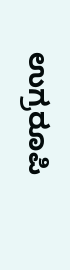ಉಗ್ರರೂಪಿ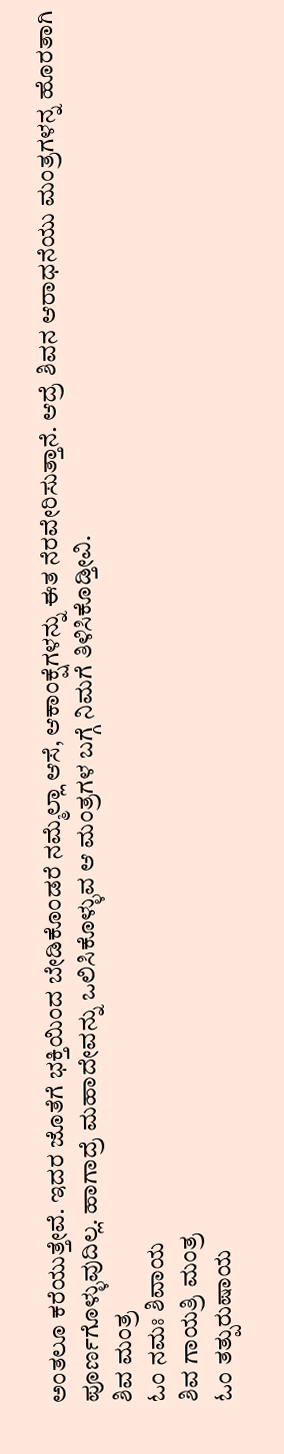ಅಂತಲೂ ಕರೆಯುತ್ತೇವೆ. ಇದರ ಜೊತೆಗೆ ಭಕ್ತಿಯಿಂದ ಬೇಡಿಕೊಂಡರೆ ನಮ್ಮೆಲ್ಲಾ ಆಸೆ, ಆಕಾಂಕ್ಷೆಗಳನ್ನು ಈತ ನೆರವೇರಿಸುತ್ತಾನೆ. ಆದ್ರೆ ಶಿವನ ಆರಾಧನೆಯು ಮಂತ್ರಗಳನ್ನ ಹೊರತಾಗಿ ಪೂರ್ಣಗೊಳ್ಳುವುದಿಲ್ಲ. ಹಾಗಾದ್ರೆ ಮಹಾದೇವನ್ನು ಒಲಿಸಿಕೊಳ್ಳುವ ಆ ಮಂತ್ರಗಳ ಬಗ್ಗೆ ನಿಮಗೆ ತಿಳಿಸಿಕೊಡ್ತೀವಿ.
ಶಿವ ಮಂತ್ರ
ಓಂ ನಮಃ ಶಿವಾಯ
ಶಿವ ಗಾಯತ್ರಿ ಮಂತ್ರ
ಓಂ ತತ್ಪುರುಷಾಯ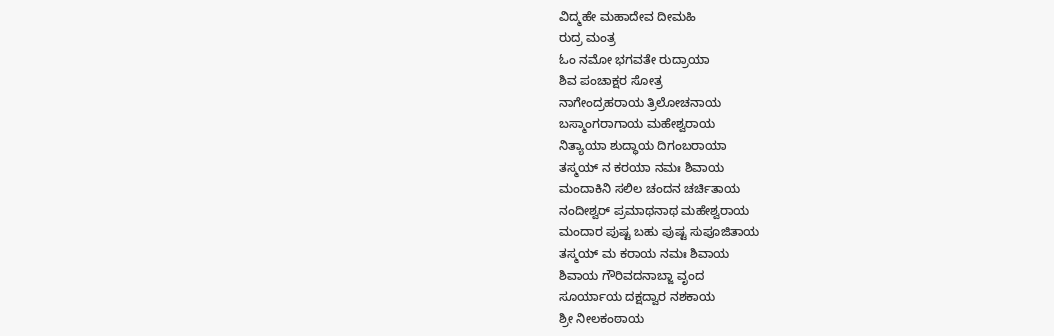ವಿದ್ಮಹೇ ಮಹಾದೇವ ದೀಮಹಿ
ರುದ್ರ ಮಂತ್ರ
ಓಂ ನಮೋ ಭಗವತೇ ರುದ್ರಾಯಾ
ಶಿವ ಪಂಚಾಕ್ಷರ ಸೋತ್ರ
ನಾಗೇಂದ್ರಹರಾಯ ತ್ರಿಲೋಚನಾಯ
ಬಸ್ಮಾಂಗರಾಗಾಯ ಮಹೇಶ್ವರಾಯ
ನಿತ್ಯಾಯಾ ಶುದ್ಧಾಯ ದಿಗಂಬರಾಯಾ
ತಸ್ಮಯ್ ನ ಕರಯಾ ನಮಃ ಶಿವಾಯ
ಮಂದಾಕಿನಿ ಸಲಿಲ ಚಂದನ ಚರ್ಚಿತಾಯ
ನಂದೀಶ್ವರ್ ಪ್ರಮಾಥನಾಥ ಮಹೇಶ್ವರಾಯ
ಮಂದಾರ ಪುಷ್ಟ ಬಹು ಪುಷ್ಟ ಸುಪೂಜಿತಾಯ
ತಸ್ಮಯ್ ಮ ಕರಾಯ ನಮಃ ಶಿವಾಯ
ಶಿವಾಯ ಗೌರಿವದನಾಬ್ಜಾ ವೃಂದ
ಸೂರ್ಯಾಯ ದಕ್ಷದ್ವಾರ ನಶಕಾಯ
ಶ್ರೀ ನೀಲಕಂಠಾಯ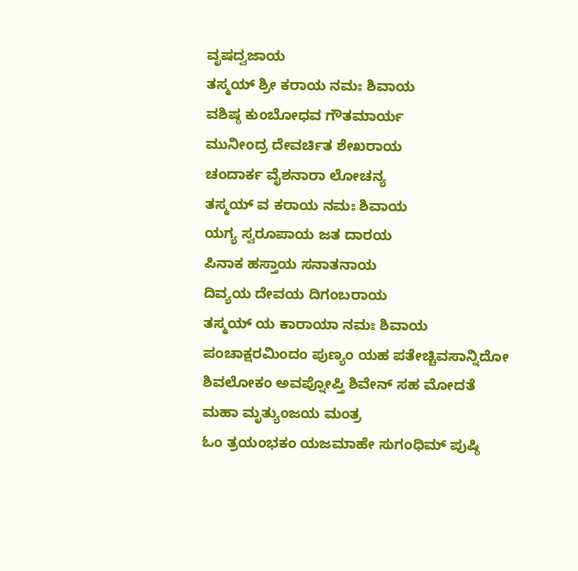ವೃಷದ್ವಜಾಯ
ತಸ್ಮಯ್ ಶ್ರೀ ಕರಾಯ ನಮಃ ಶಿವಾಯ
ವಶಿಷ್ಠ ಕುಂಬೋಧವ ಗೌತಮಾರ್ಯ
ಮುನೀಂದ್ರ ದೇವರ್ಚಿತ ಶೇಖರಾಯ
ಚಂದಾರ್ಕ ವೈಶನಾರಾ ಲೋಚನ್ಯ
ತಸ್ಮಯ್ ವ ಕರಾಯ ನಮಃ ಶಿವಾಯ
ಯಗ್ಯ ಸ್ವರೂಪಾಯ ಜತ ದಾರಯ
ಪಿನಾಕ ಹಸ್ತಾಯ ಸನಾತನಾಯ
ದಿವ್ಯಯ ದೇವಯ ದಿಗಂಬರಾಯ
ತಸ್ಮಯ್ ಯ ಕಾರಾಯಾ ನಮಃ ಶಿವಾಯ
ಪಂಚಾಕ್ಷರಮಿಂದಂ ಪುಣ್ಯಂ ಯಹ ಪತೇಚ್ಚಿವಸಾನ್ನಿದೋ
ಶಿವಲೋಕಂ ಅವಪ್ನೋಪ್ತಿ ಶಿವೇನ್ ಸಹ ಮೋದತೆ
ಮಹಾ ಮೃತ್ಯುಂಜಯ ಮಂತ್ರ
ಓಂ ತ್ರಯಂಭಕಂ ಯಜಮಾಹೇ ಸುಗಂಧಿಮ್ ಪುಷ್ಠಿ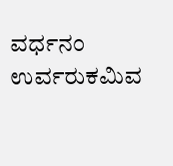ವರ್ಧನಂ
ಉರ್ವರುಕಮಿವ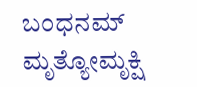ಬಂಧನಮ್ ಮೃತ್ಯೋಮೃಕ್ಷಿ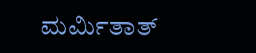ಮರ್ಮಿತಾತ್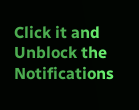Click it and Unblock the Notifications